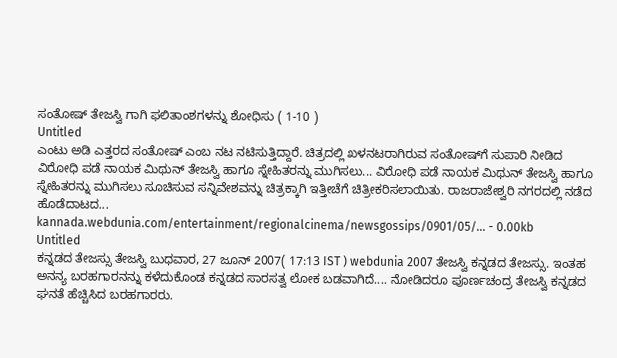ಸಂತೋಷ್ ತೇಜಸ್ವಿ ಗಾಗಿ ಫಲಿತಾಂಶಗಳನ್ನು ಶೋಧಿಸು ( 1-10 )
Untitled
ಎಂಟು ಅಡಿ ಎತ್ತರದ ಸಂತೋಷ್ ಎಂಬ ನಟ ನಟಿಸುತ್ತಿದ್ದಾರೆ. ಚಿತ್ರದಲ್ಲಿ ಖಳನಟರಾಗಿರುವ ಸಂತೋಷ್‌‌ಗೆ ಸುಪಾರಿ ನೀಡಿದ ವಿರೋಧಿ ಪಡೆ ನಾಯಕ ಮಿಥುನ್ ತೇಜಸ್ವಿ ಹಾಗೂ ಸ್ನೇಹಿತರನ್ನು ಮುಗಿಸಲು... ವಿರೋಧಿ ಪಡೆ ನಾಯಕ ಮಿಥುನ್ ತೇಜಸ್ವಿ ಹಾಗೂ ಸ್ನೇಹಿತರನ್ನು ಮುಗಿಸಲು ಸೂಚಿಸುವ ಸನ್ನಿವೇಶವನ್ನು ಚಿತ್ರಕ್ಕಾಗಿ ಇತ್ತೀಚೆಗೆ ಚಿತ್ರೀಕರಿಸಲಾಯಿತು. ರಾಜರಾಜೇಶ್ವರಿ ನಗರದಲ್ಲಿ ನಡೆದ ಹೊಡೆದಾಟದ...
kannada.webdunia.com/entertainment/regionalcinema/newsgossips/0901/05/... - 0.00kb
Untitled
ಕನ್ನಡದ ತೇಜಸ್ಸು ತೇಜಸ್ವಿ ಬುಧವಾರ, 27 ಜೂನ್ 2007( 17:13 IST ) webdunia 2007 ತೇಜಸ್ವಿ ಕನ್ನಡದ ತೇಜಸ್ಸು. ಇಂತಹ ಅನನ್ಯ ಬರಹಗಾರನನ್ನು ಕಳೆದುಕೊಂಡ ಕನ್ನಡದ ಸಾರಸತ್ವ ಲೋಕ ಬಡವಾಗಿದೆ.... ನೋಡಿದರೂ ಪೂರ್ಣಚಂದ್ರ ತೇಜಸ್ವಿ ಕನ್ನಡದ ಘನತೆ ಹೆಚ್ಚಿಸಿದ ಬರಹಗಾರರು.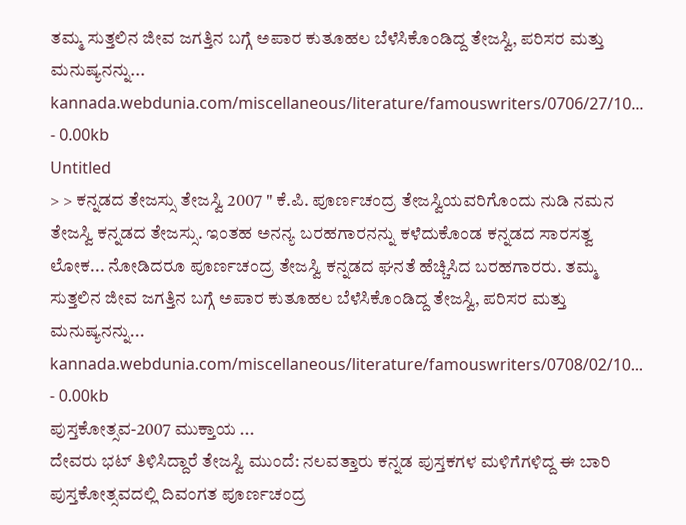ತಮ್ಮ ಸುತ್ತಲಿನ ಜೀವ ಜಗತ್ತಿನ ಬಗ್ಗೆ ಅಪಾರ ಕುತೂಹಲ ಬೆಳೆಸಿಕೊಂಡಿದ್ದ ತೇಜಸ್ವಿ, ಪರಿಸರ ಮತ್ತು ಮನುಷ್ಯನನ್ನು...
kannada.webdunia.com/miscellaneous/literature/famouswriters/0706/27/10... - 0.00kb
Untitled
> > ಕನ್ನಡದ ತೇಜಸ್ಸು ತೇಜಸ್ವಿ 2007 " ಕೆ.ಪಿ. ಪೂರ್ಣಚಂದ್ರ ತೇಜಸ್ವಿಯವರಿಗೊಂದು ನುಡಿ ನಮನ ತೇಜಸ್ವಿ ಕನ್ನಡದ ತೇಜಸ್ಸು. ಇಂತಹ ಅನನ್ಯ ಬರಹಗಾರನನ್ನು ಕಳೆದುಕೊಂಡ ಕನ್ನಡದ ಸಾರಸತ್ವ ಲೋಕ... ನೋಡಿದರೂ ಪೂರ್ಣಚಂದ್ರ ತೇಜಸ್ವಿ ಕನ್ನಡದ ಘನತೆ ಹೆಚ್ಚಿಸಿದ ಬರಹಗಾರರು. ತಮ್ಮ ಸುತ್ತಲಿನ ಜೀವ ಜಗತ್ತಿನ ಬಗ್ಗೆ ಅಪಾರ ಕುತೂಹಲ ಬೆಳೆಸಿಕೊಂಡಿದ್ದ ತೇಜಸ್ವಿ, ಪರಿಸರ ಮತ್ತು ಮನುಷ್ಯನನ್ನು...
kannada.webdunia.com/miscellaneous/literature/famouswriters/0708/02/10... - 0.00kb
ಪುಸ್ತಕೋತ್ಸವ-2007 ಮುಕ್ತಾಯ ...
ದೇವರು ಭಟ್ ತಿಳಿಸಿದ್ದಾರೆ ತೇಜಸ್ವಿ ಮುಂದೆ: ನಲವತ್ತಾರು ಕನ್ನಡ ಪುಸ್ತಕಗಳ ಮಳಿಗೆಗಳಿದ್ದ ಈ ಬಾರಿ ಪುಸ್ತಕೋತ್ಸವದಲ್ಲಿ ದಿವಂಗತ ಪೂರ್ಣಚಂದ್ರ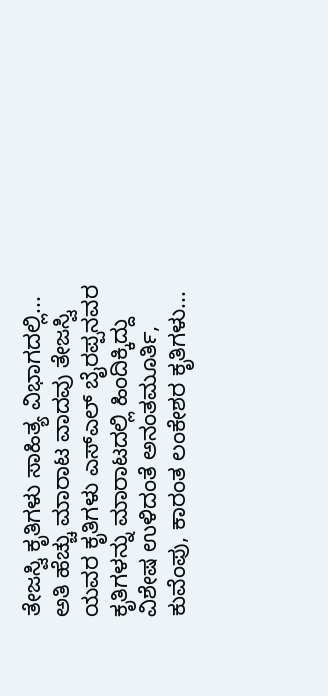ತೇಜಸ್ವಿ ಕೃತಿಗಳು ಸಾಹಿತ್ಯ ವಿಭಾಗದಲ್ಲಿ... ಅತಿ ಹೆಚ್ಚು ಮಾರಾಟ ವಾದವು ತೇಜಸ್ವಿ ಯವರ ಕೃತಿಗಳು ಎಸ್ಎಲ್ ಬೈರಪ್ಪನವರ ಕೃತಿಗಳನ್ನು ಮಾರಾಟದಲ್ಲಿ ಹಿಂದಿಕ್ಕಿದ್ದು ವಿಶೇಷ ಉಳಿದಂತೆ ಅನಂತಮೂರ್ತಿ, ಕುವೆಂಪು, ಕಾರಂತ ಲಂಕೇಶರ ಕೃತಿಗಳು...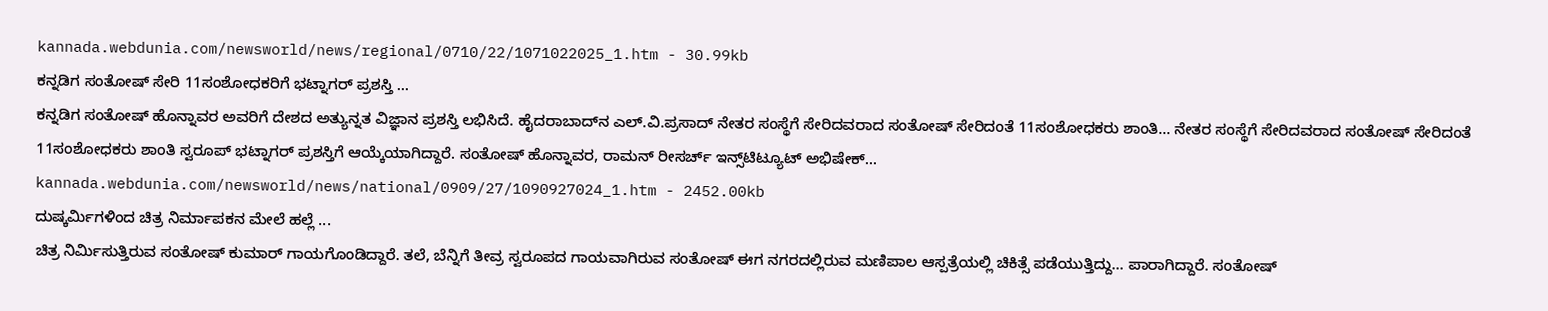kannada.webdunia.com/newsworld/news/regional/0710/22/1071022025_1.htm - 30.99kb
ಕನ್ನಡಿಗ ಸಂತೋಷ್ ಸೇರಿ 11ಸಂಶೋಧಕರಿಗೆ ಭಟ್ನಾಗರ್ ಪ್ರಶಸ್ತಿ ...
ಕನ್ನಡಿಗ ಸಂತೋಷ್ ಹೊನ್ನಾವರ ಅವರಿಗೆ ದೇಶದ ಅತ್ಯುನ್ನತ ವಿಜ್ಞಾನ ಪ್ರಶಸ್ತಿ ಲಭಿಸಿದೆ. ಹೈದರಾಬಾದ್‌ನ ಎಲ್.ವಿ.ಪ್ರಸಾದ್ ನೇತರ ಸಂಸ್ಥೆಗೆ ಸೇರಿದವರಾದ ಸಂತೋಷ್ ಸೇರಿದಂತೆ 11ಸಂಶೋಧಕರು ಶಾಂತಿ... ನೇತರ ಸಂಸ್ಥೆಗೆ ಸೇರಿದವರಾದ ಸಂತೋಷ್ ಸೇರಿದಂತೆ 11ಸಂಶೋಧಕರು ಶಾಂತಿ ಸ್ವರೂಪ್ ಭಟ್ನಾಗರ್ ಪ್ರಶಸ್ತಿಗೆ ಆಯ್ಕೆಯಾಗಿದ್ದಾರೆ. ಸಂತೋಷ್ ಹೊನ್ನಾವರ, ರಾಮನ್ ರೀಸರ್ಚ್ ಇನ್ಸ್‌ಟಿಟ್ಯೂಟ್ ಅಭಿಷೇಕ್...
kannada.webdunia.com/newsworld/news/national/0909/27/1090927024_1.htm - 2452.00kb
ದುಷ್ಕರ್ಮಿಗಳಿಂದ ಚಿತ್ರ ನಿರ್ಮಾಪಕನ ಮೇಲೆ ಹಲ್ಲೆ ...
ಚಿತ್ರ ನಿರ್ಮಿಸುತ್ತಿರುವ ಸಂತೋಷ್ ಕುಮಾರ್ ಗಾಯಗೊಂಡಿದ್ದಾರೆ. ತಲೆ, ಬೆನ್ನಿಗೆ ತೀವ್ರ ಸ್ವರೂಪದ ಗಾಯವಾಗಿರುವ ಸಂತೋಷ್ ಈಗ ನಗರದಲ್ಲಿರುವ ಮಣಿಪಾಲ ಆಸ್ಪತ್ರೆಯಲ್ಲಿ ಚಿಕಿತ್ಸೆ ಪಡೆಯುತ್ತಿದ್ದು... ಪಾರಾಗಿದ್ದಾರೆ. ಸಂತೋಷ್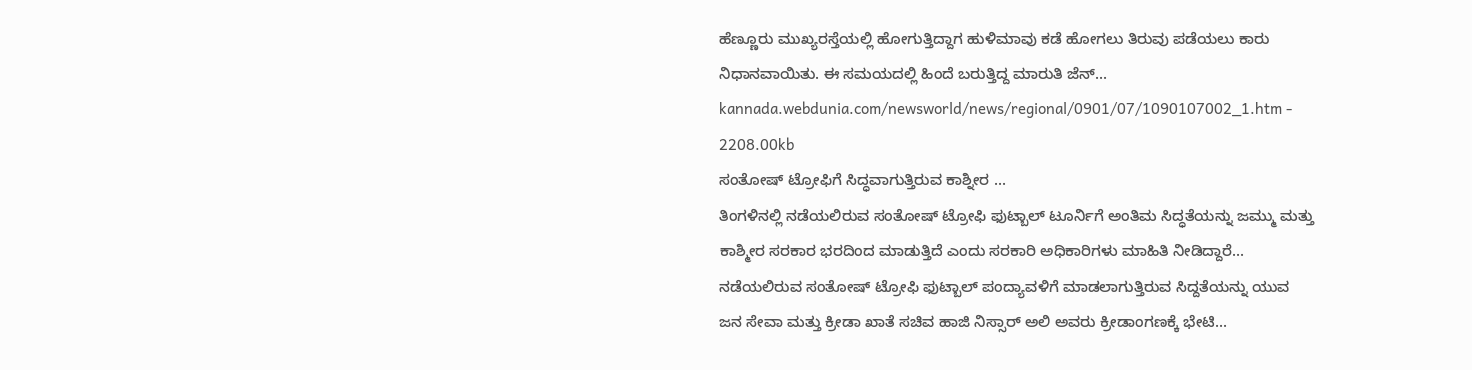ಹೆಣ್ಣೂರು ಮುಖ್ಯರಸ್ತೆಯಲ್ಲಿ ಹೋಗುತ್ತಿದ್ದಾಗ ಹುಳಿಮಾವು ಕಡೆ ಹೋಗಲು ತಿರುವು ಪಡೆಯಲು ಕಾರು ನಿಧಾನವಾಯಿತು. ಈ ಸಮಯದಲ್ಲಿ ಹಿಂದೆ ಬರುತ್ತಿದ್ದ ಮಾರುತಿ ಜೆನ್...
kannada.webdunia.com/newsworld/news/regional/0901/07/1090107002_1.htm - 2208.00kb
ಸಂತೋಷ್ ಟ್ರೋಫಿಗೆ ಸಿದ್ಧವಾಗುತ್ತಿರುವ ಕಾಶ್ನೀರ ...
ತಿಂಗಳಿನಲ್ಲಿ ನಡೆಯಲಿರುವ ಸಂತೋಷ್ ಟ್ರೋಫಿ ಫುಟ್ಬಾಲ್ ಟೂರ್ನಿಗೆ ಅಂತಿಮ ಸಿದ್ಧತೆಯನ್ನು ಜಮ್ಮು ಮತ್ತು ಕಾಶ್ಮೀರ ಸರಕಾರ ಭರದಿಂದ ಮಾಡುತ್ತಿದೆ ಎಂದು ಸರಕಾರಿ ಅಧಿಕಾರಿಗಳು ಮಾಹಿತಿ ನೀಡಿದ್ದಾರೆ... ನಡೆಯಲಿರುವ ಸಂತೋಷ್ ಟ್ರೋಫಿ ಫುಟ್ಬಾಲ್ ಪಂದ್ಯಾವಳಿಗೆ ಮಾಡಲಾಗುತ್ತಿರುವ ಸಿದ್ದತೆಯನ್ನು ಯುವ ಜನ ಸೇವಾ ಮತ್ತು ಕ್ರೀಡಾ ಖಾತೆ ಸಚಿವ ಹಾಜಿ ನಿಸ್ಸಾರ್ ಅಲಿ ಅವರು ಕ್ರೀಡಾಂಗಣಕ್ಕೆ ಭೇಟಿ...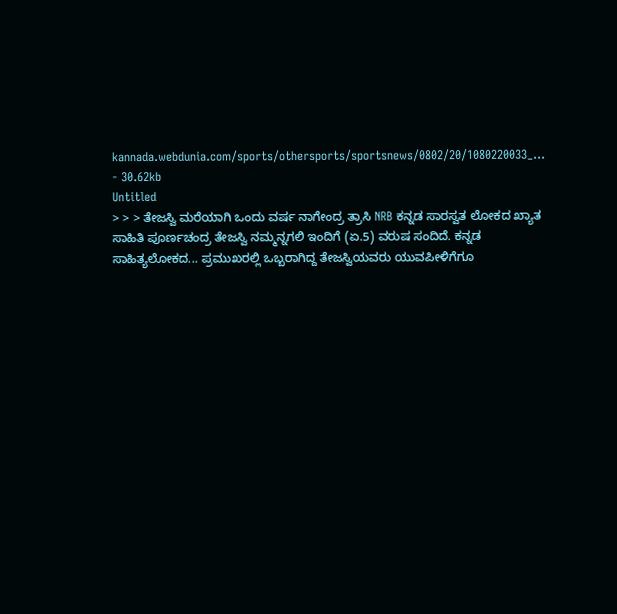kannada.webdunia.com/sports/othersports/sportsnews/0802/20/1080220033_... - 30.62kb
Untitled
> > > ತೇಜಸ್ವಿ ಮರೆಯಾಗಿ ಒಂದು ವರ್ಷ ನಾಗೇಂದ್ರ ತ್ರಾಸಿ NRB ಕನ್ನಡ ಸಾರಸ್ವತ ಲೋಕದ ಖ್ಯಾತ ಸಾಹಿತಿ ಪೂರ್ಣಚಂದ್ರ ತೇಜಸ್ವಿ ನಮ್ಮನ್ನಗಲಿ ಇಂದಿಗೆ (ಏ.5) ವರುಷ ಸಂದಿದೆ. ಕನ್ನಡ ಸಾಹಿತ್ಯಲೋಕದ... ಪ್ರಮುಖರಲ್ಲಿ ಒಬ್ಬರಾಗಿದ್ದ ತೇಜಸ್ವಿಯವರು ಯುವಪೀಳಿಗೆಗೂ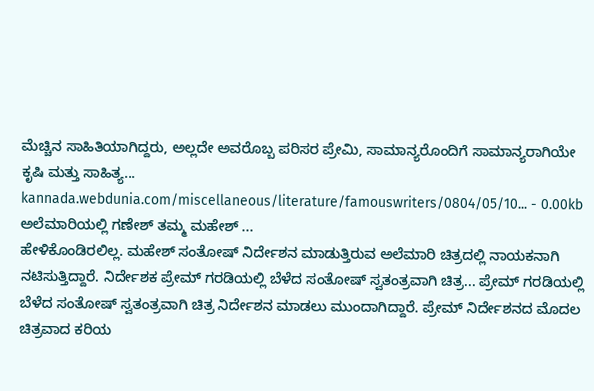ಮೆಚ್ಚಿನ ಸಾಹಿತಿಯಾಗಿದ್ದರು, ಅಲ್ಲದೇ ಅವರೊಬ್ಬ ಪರಿಸರ ಪ್ರೇಮಿ, ಸಾಮಾನ್ಯರೊಂದಿಗೆ ಸಾಮಾನ್ಯರಾಗಿಯೇ ಕೃಷಿ ಮತ್ತು ಸಾಹಿತ್ಯ...
kannada.webdunia.com/miscellaneous/literature/famouswriters/0804/05/10... - 0.00kb
ಅಲೆಮಾರಿಯಲ್ಲಿ ಗಣೇಶ್ ತಮ್ಮ ಮಹೇಶ್ ...
ಹೇಳಿಕೊಂಡಿರಲಿಲ್ಲ. ಮಹೇಶ್ ಸಂತೋಷ್ ನಿರ್ದೇಶನ ಮಾಡುತ್ತಿರುವ ಅಲೆಮಾರಿ ಚಿತ್ರದಲ್ಲಿ ನಾಯಕನಾಗಿ ನಟಿಸುತ್ತಿದ್ದಾರೆ. ನಿರ್ದೇಶಕ ಪ್ರೇಮ್ ಗರಡಿಯಲ್ಲಿ ಬೆಳೆದ ಸಂತೋಷ್ ಸ್ವತಂತ್ರವಾಗಿ ಚಿತ್ರ... ಪ್ರೇಮ್ ಗರಡಿಯಲ್ಲಿ ಬೆಳೆದ ಸಂತೋಷ್ ಸ್ವತಂತ್ರವಾಗಿ ಚಿತ್ರ ನಿರ್ದೇಶನ ಮಾಡಲು ಮುಂದಾಗಿದ್ದಾರೆ. ಪ್ರೇಮ್ ನಿರ್ದೇಶನದ ಮೊದಲ ಚಿತ್ರವಾದ ಕರಿಯ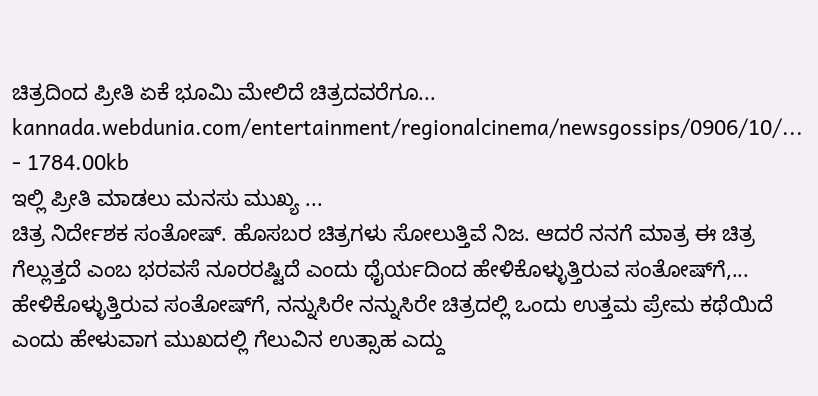ಚಿತ್ರದಿಂದ ಪ್ರೀತಿ ಏಕೆ ಭೂಮಿ ಮೇಲಿದೆ ಚಿತ್ರದವರೆಗೂ...
kannada.webdunia.com/entertainment/regionalcinema/newsgossips/0906/10/... - 1784.00kb
ಇಲ್ಲಿ ಪ್ರೀತಿ ಮಾಡಲು ಮನಸು ಮುಖ್ಯ ...
ಚಿತ್ರ ನಿರ್ದೇಶಕ ಸಂತೋಷ್. ಹೊಸಬರ ಚಿತ್ರಗಳು ಸೋಲುತ್ತಿವೆ ನಿಜ. ಆದರೆ ನನಗೆ ಮಾತ್ರ ಈ ಚಿತ್ರ ಗೆಲ್ಲುತ್ತದೆ ಎಂಬ ಭರವಸೆ ನೂರರಷ್ಟಿದೆ ಎಂದು ಧೈರ್ಯದಿಂದ ಹೇಳಿಕೊಳ್ಳುತ್ತಿರುವ ಸಂತೋಷ್‌ಗೆ,... ಹೇಳಿಕೊಳ್ಳುತ್ತಿರುವ ಸಂತೋಷ್‌ಗೆ, ನನ್ನುಸಿರೇ ನನ್ನುಸಿರೇ ಚಿತ್ರದಲ್ಲಿ ಒಂದು ಉತ್ತಮ ಪ್ರೇಮ ಕಥೆಯಿದೆ ಎಂದು ಹೇಳುವಾಗ ಮುಖದಲ್ಲಿ ಗೆಲುವಿನ ಉತ್ಸಾಹ ಎದ್ದು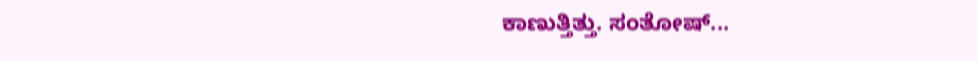ಕಾಣುತ್ತಿತ್ತು. ಸಂತೋಷ್...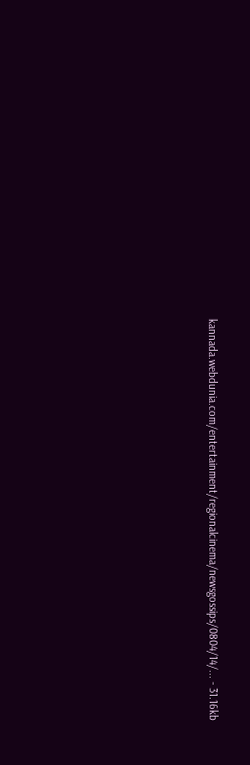kannada.webdunia.com/entertainment/regionalcinema/newsgossips/0804/14/... - 31.16kb